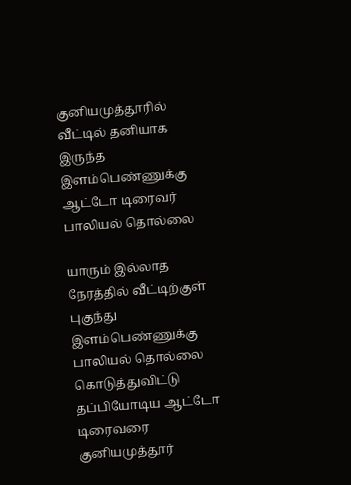குனியமுத்தூரில் வீட்டில் தனியாக இருந்த இளம்பெண்ணுக்கு ஆட்டோ டிரைவர் பாலியல் தொல்லை

யாரும் இல்லாத நேரத்தில் வீட்டிற்குள் புகுந்து இளம்பெண்ணுக்கு பாலியல் தொல்லை கொடுத்துவிட்டு தப்பியோடிய ஆட்டோ டிரைவரை குனியமுத்தூர்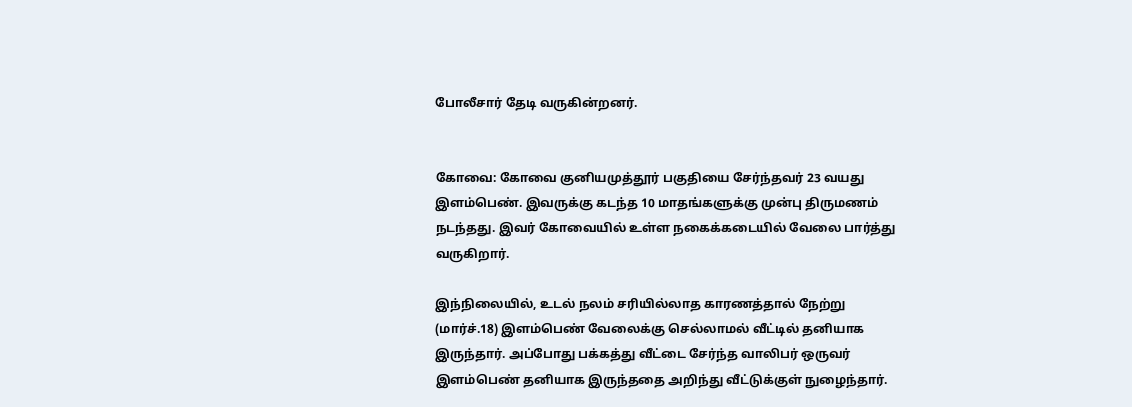போலீசார் தேடி வருகின்றனர்.


கோவை: கோவை குனியமுத்தூர் பகுதியை சேர்ந்தவர் 23 வயது இளம்பெண். இவருக்கு கடந்த 10 மாதங்களுக்கு முன்பு திருமணம் நடந்தது. இவர் கோவையில் உள்ள நகைக்கடையில் வேலை பார்த்து வருகிறார்.

இந்நிலையில், உடல் நலம் சரியில்லாத காரணத்தால் நேற்று (மார்ச்.18) இளம்பெண் வேலைக்கு செல்லாமல் வீட்டில் தனியாக இருந்தார். அப்போது பக்கத்து வீட்டை சேர்ந்த வாலிபர் ஒருவர் இளம்பெண் தனியாக இருந்ததை அறிந்து வீட்டுக்குள் நுழைந்தார்.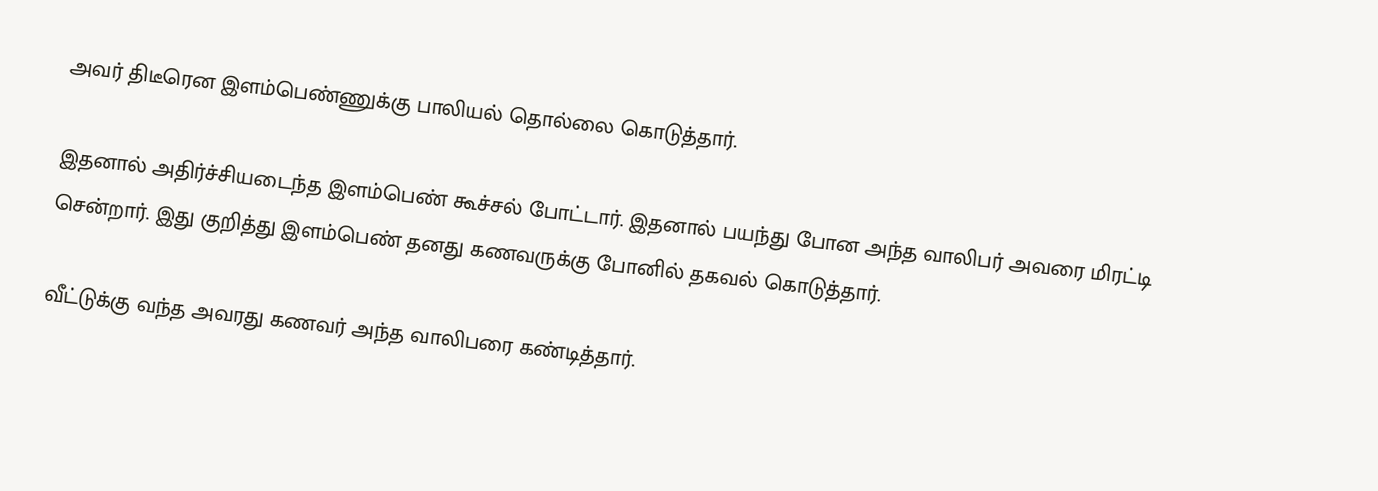அவர் திடீரென இளம்பெண்ணுக்கு பாலியல் தொல்லை கொடுத்தார்.

இதனால் அதிர்ச்சியடைந்த இளம்பெண் கூச்சல் போட்டார். இதனால் பயந்து போன அந்த வாலிபர் அவரை மிரட்டி சென்றார். இது குறித்து இளம்பெண் தனது கணவருக்கு போனில் தகவல் கொடுத்தார்.

வீட்டுக்கு வந்த அவரது கணவர் அந்த வாலிபரை கண்டித்தார்.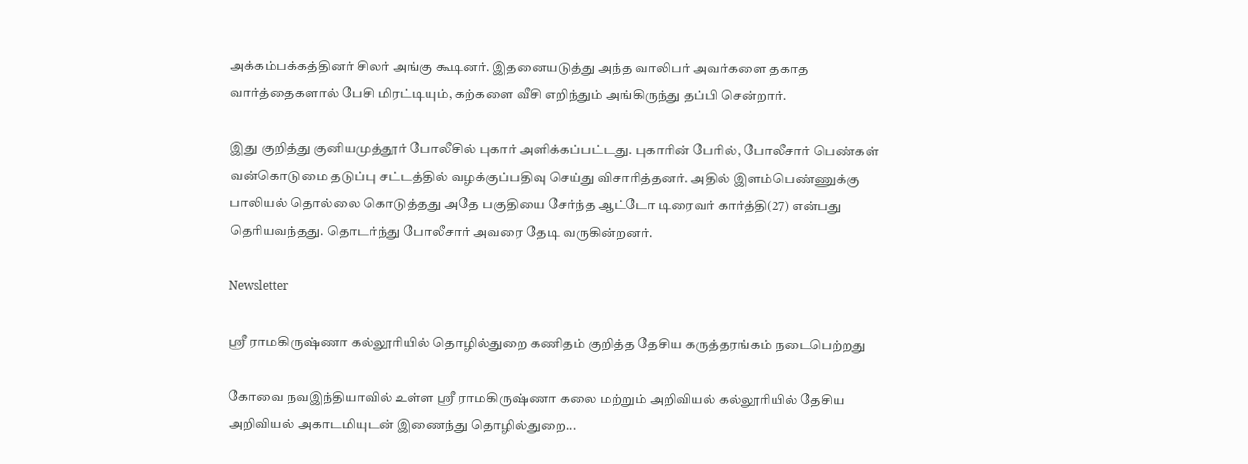அக்கம்பக்கத்தினர் சிலர் அங்கு கூடினர். இதனையடுத்து அந்த வாலிபர் அவர்களை தகாத வார்த்தைகளால் பேசி மிரட்டியும், கற்களை வீசி எறிந்தும் அங்கிருந்து தப்பி சென்றார்.

இது குறித்து குனியமுத்தூர் போலீசில் புகார் அளிக்கப்பட்டது. புகாரின் பேரில், போலீசார் பெண்கள் வன்கொடுமை தடுப்பு சட்டத்தில் வழக்குப்பதிவு செய்து விசாரித்தனர். அதில் இளம்பெண்ணுக்கு பாலியல் தொல்லை கொடுத்தது அதே பகுதியை சேர்ந்த ஆட்டோ டிரைவர் கார்த்தி(27) என்பது தெரியவந்தது. தொடர்ந்து போலீசார் அவரை தேடி வருகின்றனர்.

Newsletter

ஸ்ரீ ராமகிருஷ்ணா கல்லூரியில் தொழில்துறை கணிதம் குறித்த தேசிய கருத்தரங்கம் நடைபெற்றது

கோவை நவஇந்தியாவில் உள்ள ஸ்ரீ ராமகிருஷ்ணா கலை மற்றும் அறிவியல் கல்லூரியில் தேசிய அறிவியல் அகாடமியுடன் இணைந்து தொழில்துறை...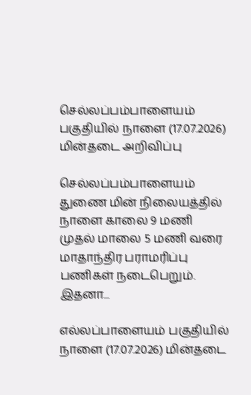செல்லப்பம்பாளையம் பகுதியில் நாளை (17.07.2026) மின்தடை அறிவிப்பு

செல்லப்பம்பாளையம் துணை மின் நிலையத்தில் நாளை காலை 9 மணி முதல் மாலை 5 மணி வரை மாதாந்திர பராமரிப்பு பணிகள் நடைபெறும். இதனா...

எல்லப்பாளையம் பகுதியில் நாளை (17.07.2026) மின்தடை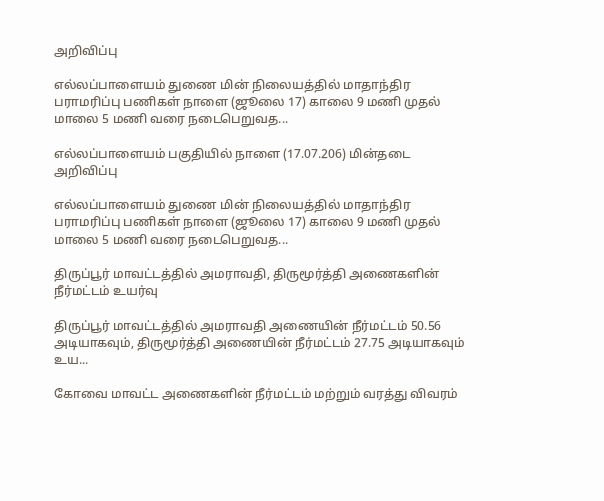அறிவிப்பு

எல்லப்பாளையம் துணை மின் நிலையத்தில் மாதாந்திர பராமரிப்பு பணிகள் நாளை (ஜூலை 17) காலை 9 மணி முதல் மாலை 5 மணி வரை நடைபெறுவத...

எல்லப்பாளையம் பகுதியில் நாளை (17.07.206) மின்தடை அறிவிப்பு

எல்லப்பாளையம் துணை மின் நிலையத்தில் மாதாந்திர பராமரிப்பு பணிகள் நாளை (ஜூலை 17) காலை 9 மணி முதல் மாலை 5 மணி வரை நடைபெறுவத...

திருப்பூர் மாவட்டத்தில் அமராவதி, திருமூர்த்தி அணைகளின் நீர்மட்டம் உயர்வு

திருப்பூர் மாவட்டத்தில் அமராவதி அணையின் நீர்மட்டம் 50.56 அடியாகவும், திருமூர்த்தி அணையின் நீர்மட்டம் 27.75 அடியாகவும் உய...

கோவை மாவட்ட அணைகளின் நீர்மட்டம் மற்றும் வரத்து விவரம்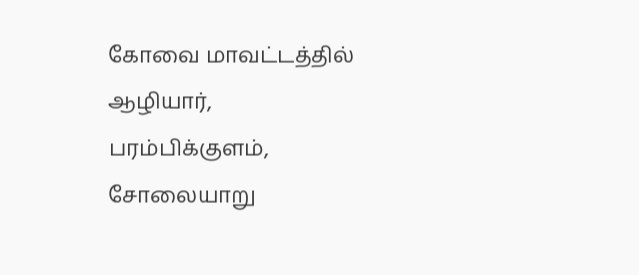கோவை மாவட்டத்தில் ஆழியார், பரம்பிக்குளம், சோலையாறு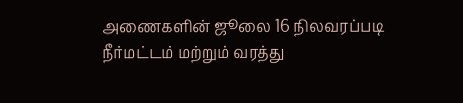அணைகளின் ஜூலை 16 நிலவரப்படி நீர்மட்டம் மற்றும் வரத்து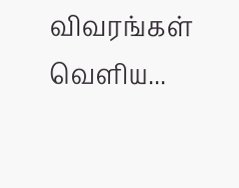விவரங்கள் வெளிய...